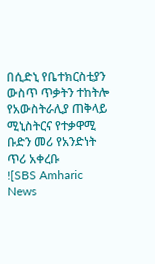በሲድኒ የቤተክርስቲያን ውስጥ ጥቃትን ተከትሎ የአውስትራሊያ ጠቅላይ ሚኒስትርና የተቃዋሚ ቡድን መሪ የአንድነት ጥሪ አቀረቡ
![SBS Amharic News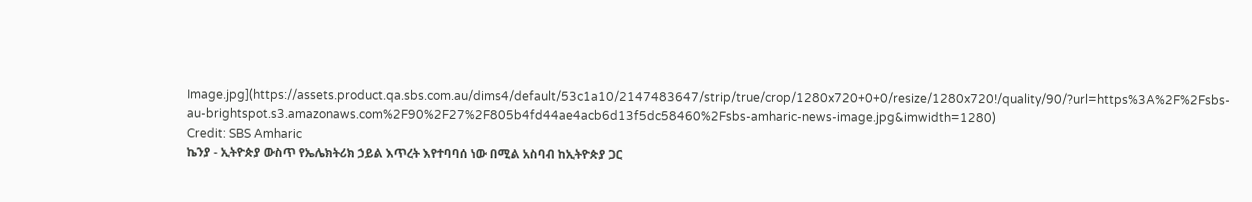Image.jpg](https://assets.product.qa.sbs.com.au/dims4/default/53c1a10/2147483647/strip/true/crop/1280x720+0+0/resize/1280x720!/quality/90/?url=https%3A%2F%2Fsbs-au-brightspot.s3.amazonaws.com%2F90%2F27%2F805b4fd44ae4acb6d13f5dc58460%2Fsbs-amharic-news-image.jpg&imwidth=1280)
Credit: SBS Amharic
ኬንያ - ኢትዮጵያ ውስጥ የኤሌክትሪክ ኃይል እጥረት እየተባባሰ ነው በሚል አስባብ ከኢትዮጵያ ጋር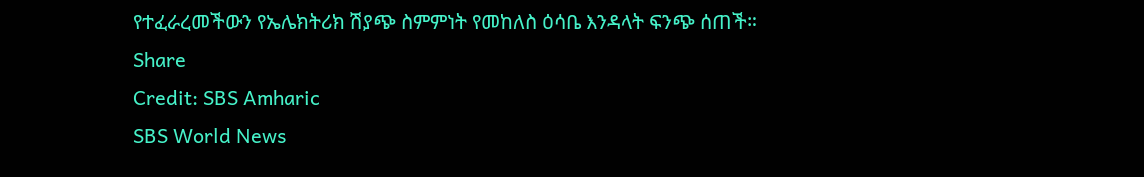የተፈራረመችውን የኤሌክትሪክ ሽያጭ ስምምነት የመከለስ ዕሳቤ እንዳላት ፍንጭ ሰጠች።
Share
Credit: SBS Amharic
SBS World News